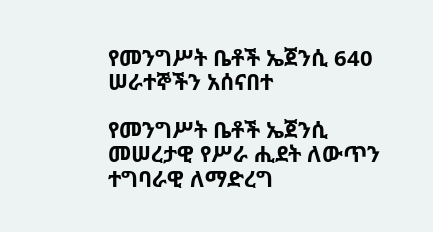የመንግሥት ቤቶች ኤጀንሲ 640 ሠራተኞችን አሰናበተ

የመንግሥት ቤቶች ኤጀንሲ መሠረታዊ የሥራ ሒደት ለውጥን ተግባራዊ ለማድረግ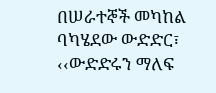በሠራተኞች መካከል ባካሄደው ውድድር፣ ‹‹ውድድሩን ማለፍ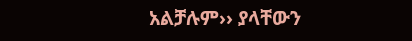አልቻሉም›› ያላቸውን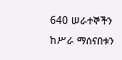640 ሠራተኞችን ከሥራ ማሰናበቱን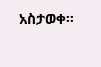አስታወቀ፡፡